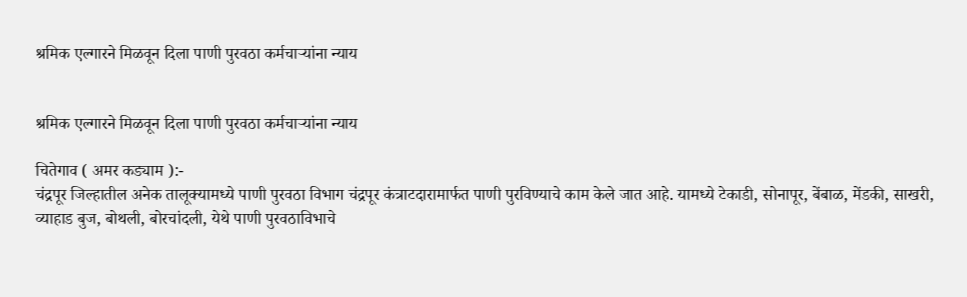श्रमिक एल्गारने मिळवून दिला पाणी पुरवठा कर्मचाऱ्यांना न्याय


श्रमिक एल्गारने मिळवून दिला पाणी पुरवठा कर्मचाऱ्यांना न्याय

चितेगाव ( अमर कड्याम ):-
चंद्रपूर जिल्हातील अनेक तालूक्यामध्ये पाणी पुरवठा विभाग चंद्रपूर कंत्राटदारामार्फत पाणी पुरविण्याचे काम केले जात आहे. यामध्ये टेकाडी, सोनापूर, बेंबाळ, मेंडकी, साखरी, व्याहाड बुज, बोथली, बोरचांदली, येथे पाणी पुरवठाविभाचे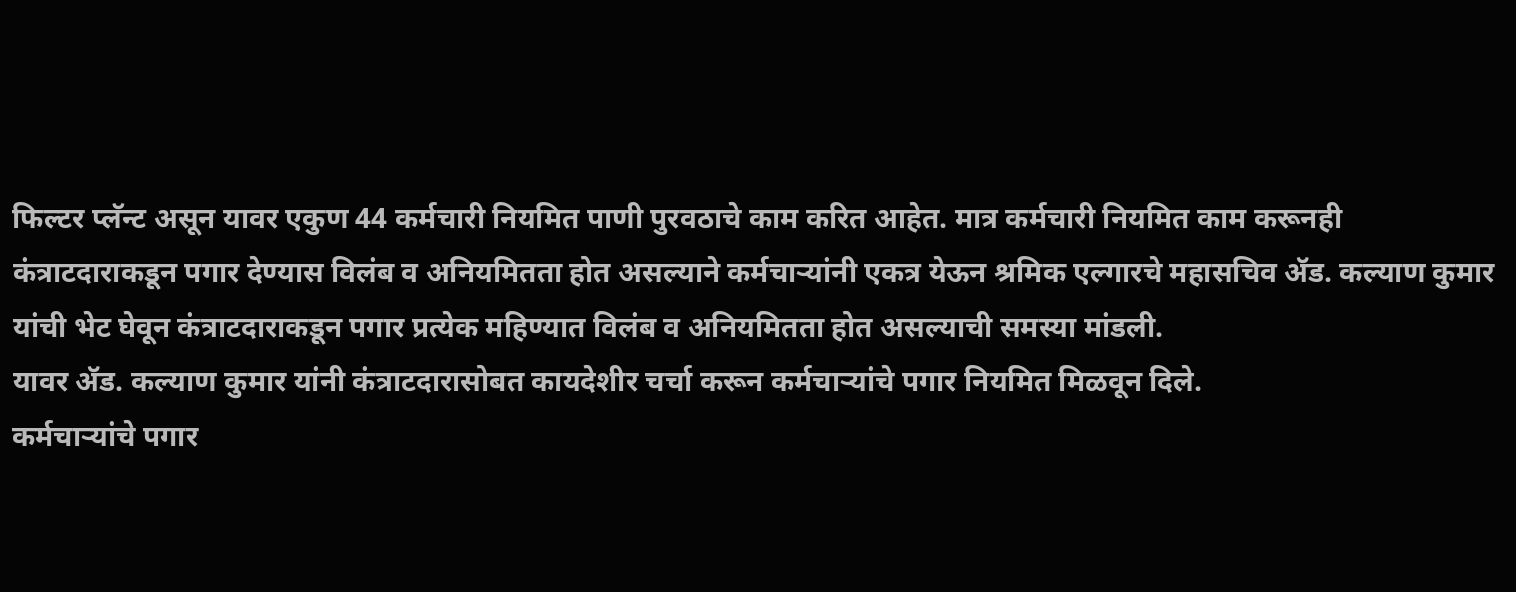फिल्टर प्लॅन्ट असून यावर एकुण 44 कर्मचारी नियमित पाणी पुरवठाचे काम करित आहेत. मात्र कर्मचारी नियमित काम करूनही कंत्राटदाराकडून पगार देण्यास विलंब व अनियमितता होत असल्याने कर्मचाऱ्यांनी एकत्र येऊन श्रमिक एल्गारचे महासचिव ॲड. कल्याण कुमार यांची भेट घेवून कंत्राटदाराकडून पगार प्रत्येक महिण्यात विलंब व अनियमितता होत असल्याची समस्या मांडली.
यावर ॲड. कल्याण कुमार यांनी कंत्राटदारासोबत कायदेशीर चर्चा करून कर्मचाऱ्यांचे पगार नियमित मिळवून दिले.
कर्मचाऱ्यांचे पगार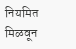नियमित मिळवून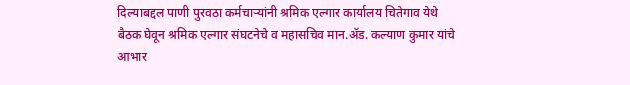दिल्याबद्दल पाणी पुरवठा कर्मचाऱ्यांनी श्रमिक एल्गार कार्यालय चितेगाव येथे बैठक घेवून श्रमिक एल्गार संघटनेचे व महासचिव मान.ॲड. कल्याण कुमार यांचे आभार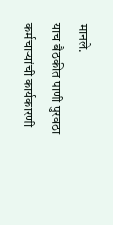मानले.
याच बैठकीत पाणी पुरवठा कर्मचाऱ्यांची कार्यकारणी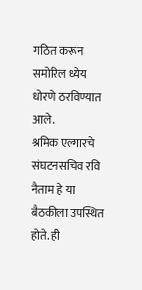गठित करून समोरिल ध्येय धोरणे ठरविण्यात आले.
श्रमिक एल्गारचे संघटनसचिव रवि नैताम हे या बैठकीला उपस्थित होते. ही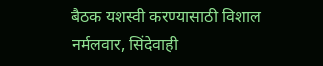बैठक यशस्वी करण्यासाठी विशाल नर्मलवार, सिंदेवाही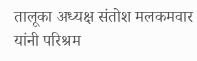तालूका अध्यक्ष संतोश मलकमवार यांनी परिश्रम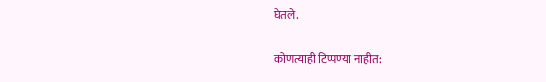घेतले.

कोणत्याही टिप्पण्‍या नाहीत: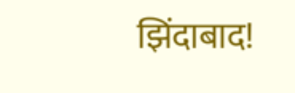झिंदाबाद!